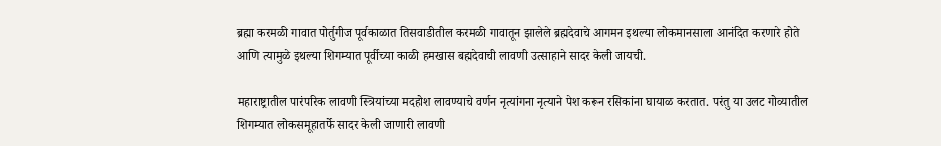ब्रह्मा करमळी गावात पोर्तुगीज पूर्वकाळात तिसवाडीतील करमळी गावातून झालेले ब्रह्मदेवाचे आगमन इथल्या लोकमानसाला आनंदित करणारे होते आणि त्यामुळे इथल्या शिगम्यात पूर्वीच्या काळी हमखास बह्मदेवाची लावणी उत्साहाने सादर केली जायची.

महाराष्ट्रातील पारंपरिक लावणी स्त्रियांच्या मदहोश लावण्याचे वर्णन नृत्यांगना नृत्याने पेश करून रसिकांना घायाळ करतात. परंतु या उलट गोव्यातील शिगम्यात लोकसमूहातर्फे सादर केली जाणारी लावणी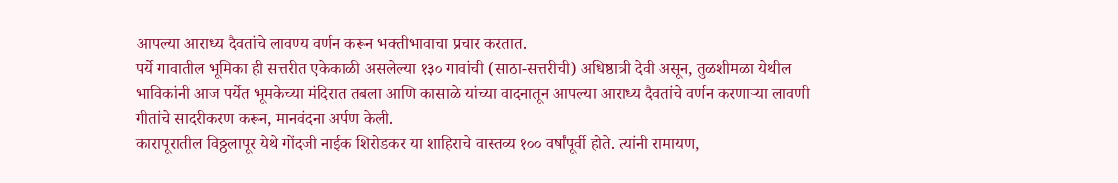आपल्या आराध्य दैवतांचे लावण्य वर्णन करून भक्तीभावाचा प्रचार करतात.
पर्ये गावातील भूमिका ही सत्तरीत एकेकाळी असलेल्या १३० गावांची (साठा-सत्तरीची) अधिष्ठात्री देवी असून, तुळशीमळा येथील भाविकांनी आज पर्येत भूमकेच्या मंदिरात तबला आणि कासाळे यांच्या वादनातून आपल्या आराध्य दैवतांचे वर्णन करणाऱ्या लावणी गीतांचे सादरीकरण करून, मानवंदना अर्पण केली.
कारापूरातील विठ्ठलापूर येथे गोंदजी नाईक शिरोडकर या शाहिराचे वास्तव्य १०० वर्षांपूर्वी होते. त्यांनी रामायण,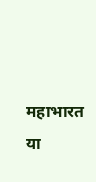महाभारत या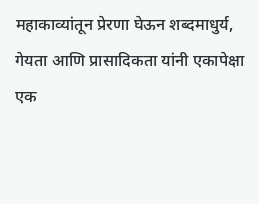महाकाव्यांतून प्रेरणा घेऊन शब्दमाधुर्य, गेयता आणि प्रासादिकता यांनी एकापेक्षा एक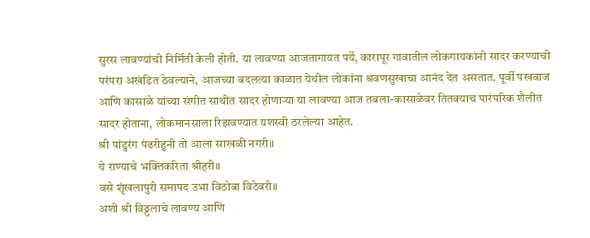सुरस लावण्यांची निर्मिती केली होती. या लावण्या आजतागायत पर्ये, कारापूर गावातील लोकगायकांनी सादर करण्याची परंपरा अखंडित ठेवल्याने, आजच्या बदलत्या काळात येथील लोकांना श्रवणसुखाचा आनंद देत असतात. पूर्वी पखवाज आणि कासाळे यांच्या संगीत साथीत सादर होणाऱ्या या लावण्या आज तबला-कासाळेवर तितक्याच पारंपरिक शैलीत सादर होताना, लोकमानसाला रिझवण्यात यशस्वी ठरलेल्या आहेत.
श्री पांडुरंग पंढरीहुनी तो आला साखळी नगरी॥
ये राण्याचे भक्तिकरिता श्रीहरी॥
वसे शृंखलापुरी समापद उभा विठोबा विटेवरी॥
अशी श्री विठ्ठलाचे लावण्य आणि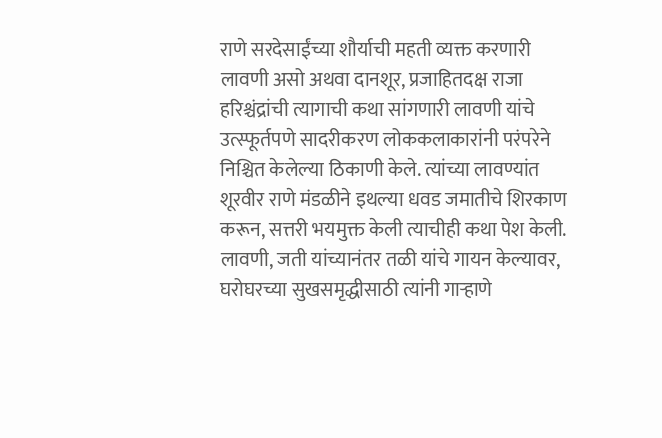राणे सरदेसाईंच्या शौर्याची महती व्यक्त करणारी लावणी असो अथवा दानशूर, प्रजाहितदक्ष राजा हरिश्चंद्रांची त्यागाची कथा सांगणारी लावणी यांचे उत्स्फूर्तपणे सादरीकरण लोककलाकारांनी परंपरेने निश्चित केलेल्या ठिकाणी केले. त्यांच्या लावण्यांत शूरवीर राणे मंडळीने इथल्या धवड जमातीचे शिरकाण करून, सत्तरी भयमुक्त केली त्याचीही कथा पेश केली. लावणी, जती यांच्यानंतर तळी यांचे गायन केल्यावर, घरोघरच्या सुखसमृद्धीसाठी त्यांनी गाऱ्हाणे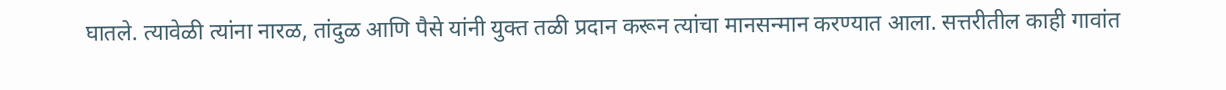घातले. त्यावेळी त्यांना नारळ, तांदुळ आणि पैसे यांनी युक्त तळी प्रदान करून त्यांचा मानसन्मान करण्यात आला. सत्तरीतील काही गावांत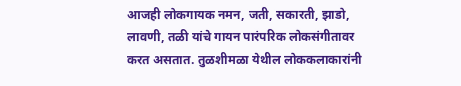आजही लोकगायक नमन, जती, सकारती, झाडो, लावणी, तळी यांचे गायन पारंपरिक लोकसंगीतावर करत असतात. तुळशीमळा येथील लोककलाकारांनी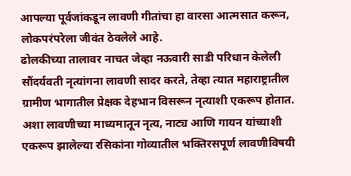आपल्या पूर्वजांकडून लावणी गीतांचा हा वारसा आत्मसात करून, लोकपरंपरेला जीवंत ठेवलेले आहे.
ढोलकीच्या तालावर नाचत जेव्हा नऊवारी साडी परिधान केलेली सौंदर्यवती नृत्यांगना लावणी सादर करते, तेव्हा त्यात महाराष्ट्रातील ग्रामीण भागातील प्रेक्षक देहभान विसरून नृत्याशी एकरूप होतात. अशा लावणीच्या माध्यमातून नृत्य, नाट्य आणि गायन यांच्याशी एकरूप झालेल्या रसिकांना गोव्यातील भक्तिरसपूर्ण लावणीविषयी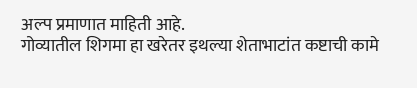अल्प प्रमाणात माहिती आहे.
गोव्यातील शिगमा हा खरेतर इथल्या शेताभाटांत कष्टाची कामे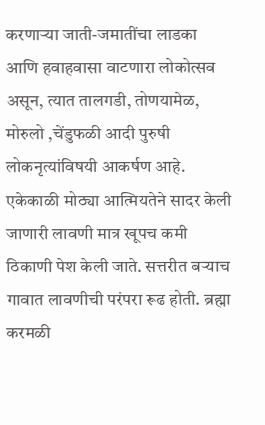करणाऱ्या जाती-जमातींचा लाडका आणि हवाहवासा वाटणारा लोकोत्सव असून, त्यात तालगडी, तोणयामेळ, मोरुलो ,चेंडुफळी आदी पुरुषी लोकनृत्यांविषयी आकर्षण आहे. एकेकाळी मोठ्या आत्मियतेने सादर केली जाणारी लावणी मात्र खूपच कमी ठिकाणी पेश केली जाते. सत्तरीत बऱ्याच गावात लावणीची परंपरा रूढ होती. ब्रह्मा करमळी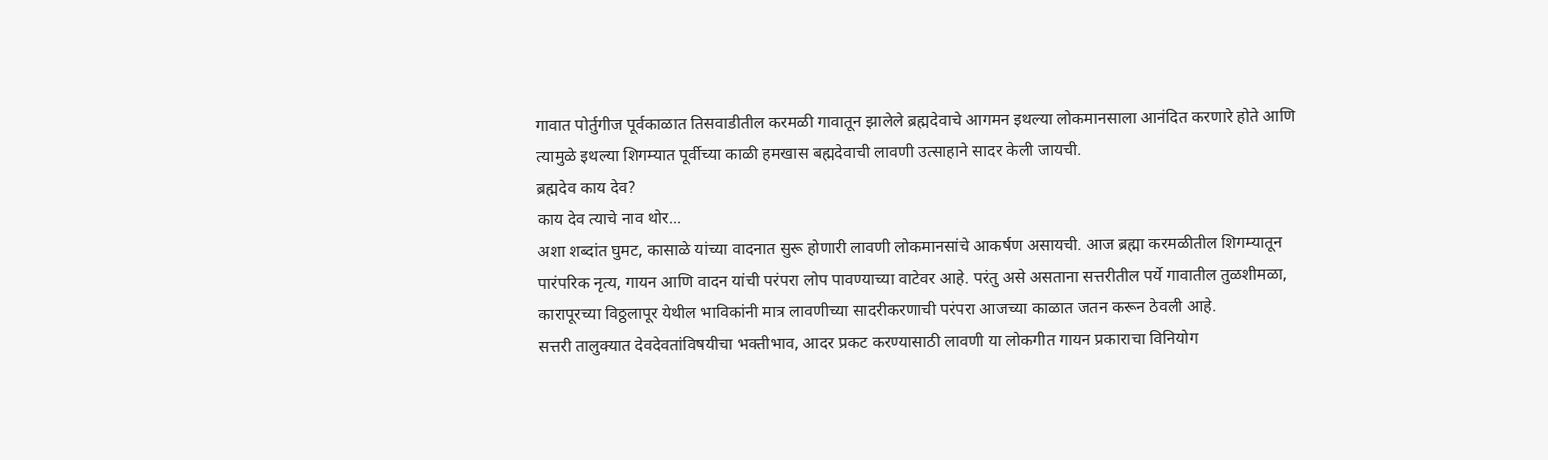गावात पोर्तुगीज पूर्वकाळात तिसवाडीतील करमळी गावातून झालेले ब्रह्मदेवाचे आगमन इथल्या लोकमानसाला आनंदित करणारे होते आणि त्यामुळे इथल्या शिगम्यात पूर्वीच्या काळी हमखास बह्मदेवाची लावणी उत्साहाने सादर केली जायची.
ब्रह्मदेव काय देव?
काय देव त्याचे नाव थोर...
अशा शब्दांत घुमट, कासाळे यांच्या वादनात सुरू होणारी लावणी लोकमानसांचे आकर्षण असायची. आज ब्रह्मा करमळीतील शिगम्यातून पारंपरिक नृत्य, गायन आणि वादन यांची परंपरा लोप पावण्याच्या वाटेवर आहे. परंतु असे असताना सत्तरीतील पर्ये गावातील तुळशीमळा, कारापूरच्या विठ्ठलापूर येथील भाविकांनी मात्र लावणीच्या सादरीकरणाची परंपरा आजच्या काळात जतन करून ठेवली आहे.
सत्तरी तालुक्यात देवदेवतांविषयीचा भक्तीभाव, आदर प्रकट करण्यासाठी लावणी या लोकगीत गायन प्रकाराचा विनियोग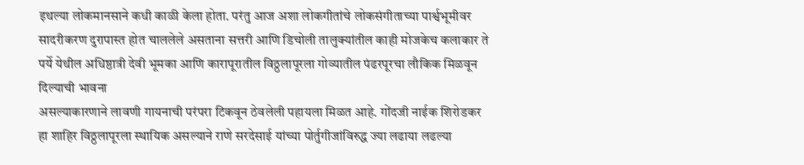इथल्या लोकमानसाने कधी काळी केला होता. परंतु आज अशा लोकगीतांचे लोकसंगीताच्या पार्श्वभूमीवर सादरीकरण दुरापास्त होत चाललेले असताना सत्तरी आणि डिचोली तालुक्यांतील काही मोजकेच कलाकार ते पर्ये येथील अधिष्ठात्री देवी भूमका आणि कारापूरातील विठ्ठलापूरला गोव्यातील पंढरपूरचा लौकिक मिळवून दिल्याची भावना
असल्याकारणाने लावणी गायनाची परंपरा टिकवून ठेवलेली पहायला मिळत आहे. गोंदजी नाईक शिरोडकर हा शाहिर विठ्ठलापूरला स्थायिक असल्याने राणे सरदेसाई यांच्या पोर्तुगीजांविरुद्ध ज्या लढाया लढल्या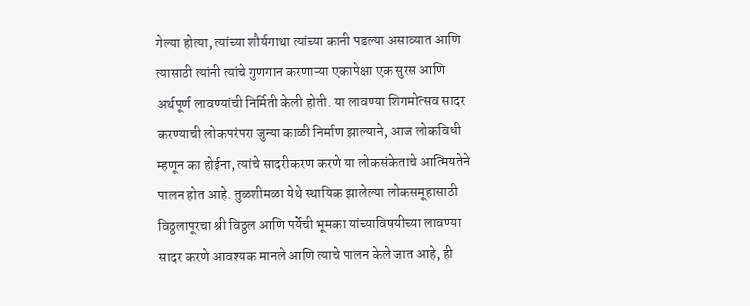गेल्या होत्या, त्यांच्या शौर्यगाथा त्यांच्या कानी पडल्या असाव्यात आणि त्यासाठी त्यांनी त्यांचे गुणगान करणाऱ्या एकापेक्षा एक सुरस आणि अर्थपूर्ण लावण्यांची निर्मिती केली होती. या लावण्या शिगमोत्सव सादर करण्याची लोकपरंपरा जुन्या काळी निर्माण झाल्याने, आज लोकविधी म्हणून का होईना, त्यांचे सादरीकरण करणे या लोकसंकेताचे आत्मियतेने पालन होत आहे. तुळशीमळा येथे स्थायिक झालेल्या लोकसमूहासाठी विठ्ठलापूरचा श्री विठ्ठल आणि पर्येची भूमका यांच्याविषयीच्या लावण्या सादर करणे आवश्यक मानले आणि त्याचे पालन केले जात आहे, ही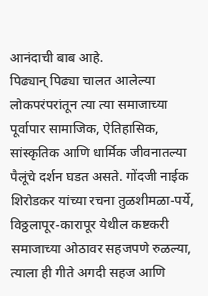आनंदाची बाब आहे.
पिढ्यान् पिढ्या चालत आलेल्या लोकपरंपरांतून त्या त्या समाजाच्या पूर्वापार सामाजिक, ऐतिहासिक, सांस्कृतिक आणि धार्मिक जीवनातल्या पैलूंचे दर्शन घडत असते. गोंदजी नाईक शिरोडकर यांच्या रचना तुळशीमळा-पर्ये, विठ्ठलापूर-कारापूर येथील कष्टकरी समाजाच्या ओठावर सहजपणे रुळल्या, त्याला ही गीते अगदी सहज आणि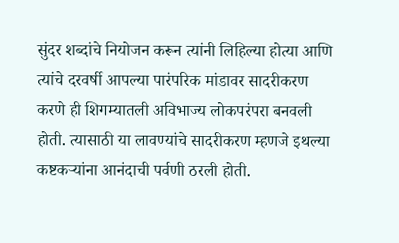सुंदर शब्दांचे नियोजन करून त्यांनी लिहिल्या होत्या आणि त्यांचे दरवर्षी आपल्या पारंपरिक मांडावर सादरीकरण करणे ही शिगम्यातली अविभाज्य लोकपरंपरा बनवली होती. त्यासाठी या लावण्यांचे सादरीकरण म्हणजे इथल्या कष्टकऱ्यांना आनंदाची पर्वणी ठरली होती.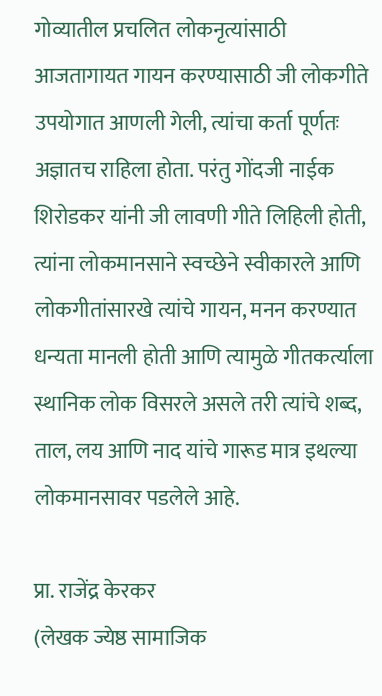गोव्यातील प्रचलित लोकनृत्यांसाठी आजतागायत गायन करण्यासाठी जी लोकगीते उपयोगात आणली गेली, त्यांचा कर्ता पूर्णतः अज्ञातच राहिला होता. परंतु गोंदजी नाईक शिरोडकर यांनी जी लावणी गीते लिहिली होती, त्यांना लोकमानसाने स्वच्छेने स्वीकारले आणि लोकगीतांसारखे त्यांचे गायन, मनन करण्यात धन्यता मानली होती आणि त्यामुळे गीतकर्त्याला स्थानिक लोक विसरले असले तरी त्यांचे शब्द, ताल, लय आणि नाद यांचे गारूड मात्र इथल्या लोकमानसावर पडलेले आहे.

प्रा. राजेंद्र केरकर
(लेखक ज्येष्ठ सामाजिक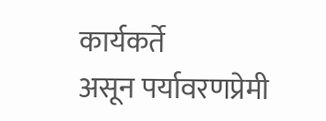कार्यकर्ते
असून पर्यावरणप्रेमी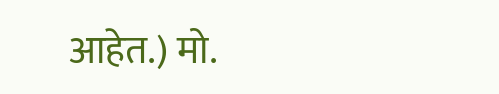आहेत.) मो.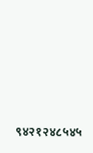९४२१२४८५४५